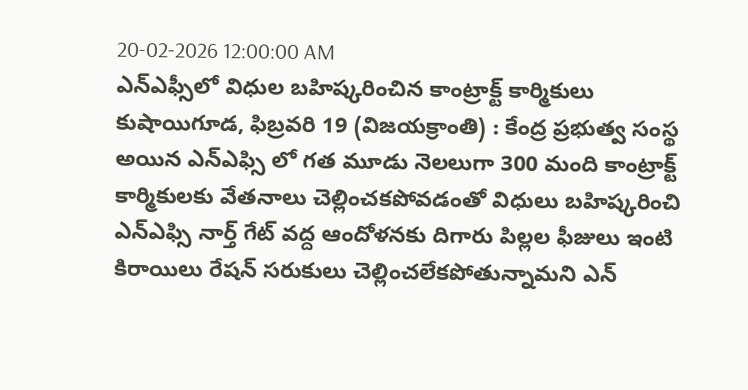20-02-2026 12:00:00 AM
ఎన్ఎఫ్సీలో విధుల బహిష్కరించిన కాంట్రాక్ట్ కార్మికులు
కుషాయిగూడ, ఫిబ్రవరి 19 (విజయక్రాంతి) : కేంద్ర ప్రభుత్వ సంస్థ అయిన ఎన్ఎఫ్సి లో గత మూడు నెలలుగా 300 మంది కాంట్రాక్ట్ కార్మికులకు వేతనాలు చెల్లించకపోవడంతో విధులు బహిష్కరించి ఎన్ఎఫ్సి నార్త్ గేట్ వద్ద ఆందోళనకు దిగారు పిల్లల ఫీజులు ఇంటి కిరాయిలు రేషన్ సరుకులు చెల్లించలేకపోతున్నామని ఎన్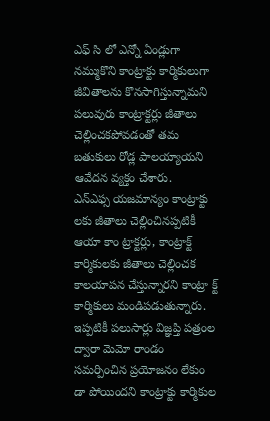ఎఫ్ సి లో ఎన్నో ఏండ్లుగా నమ్ముకొని కాంట్రాక్టు కార్మికులుగా జీవితాలను కొనసాగిస్తున్నామని పలువురు కాంట్రాక్టర్లు జీతాలు చెల్లించకపోవడంతో తమ బతుకులు రోడ్ల పాలయ్యాయని ఆవేదన వ్యక్తం చేశారు.
ఎన్ఎఫ్స యజమాన్యం కాంట్రాక్టు లకు జీతాలు చెల్లించినప్పటికీ ఆయా కాం ట్రాక్టర్లు, కాంట్రాక్ట్ కార్మికులకు జీతాలు చెల్లించక కాలయాపన చేస్తున్నారని కాంట్రా క్ట్ కార్మికులు మండిపడుతున్నారు.
ఇప్పటికీ పలుసార్లు విజ్ఞప్తి పత్రంల ద్వారా మెమో రాండం సమర్పించిన ప్రయోజనం లేకుం డా పోయిందని కాంట్రాక్టు కార్మికుల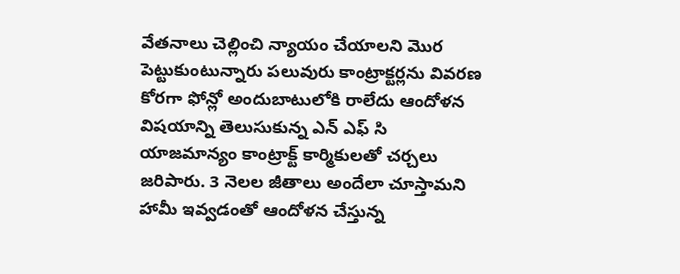వేతనాలు చెల్లించి న్యాయం చేయాలని మొర పెట్టుకుంటున్నారు పలువురు కాంట్రాక్టర్లను వివరణ కోరగా ఫోన్లో అందుబాటులోకి రాలేదు ఆందోళన విషయాన్ని తెలుసుకున్న ఎన్ ఎఫ్ సి యాజమాన్యం కాంట్రాక్ట్ కార్మికులతో చర్చలు జరిపారు. 3 నెలల జీతాలు అందేలా చూస్తామని హామీ ఇవ్వడంతో ఆందోళన చేస్తున్న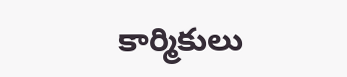కార్మికులు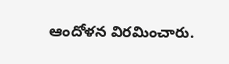ఆందోళన విరమించారు.